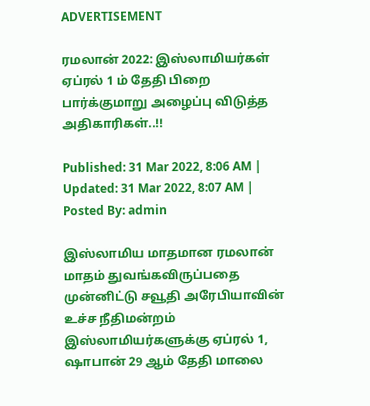ADVERTISEMENT

ரமலான் 2022: இஸ்லாமியர்கள் ஏப்ரல் 1 ம் தேதி பிறை பார்க்குமாறு அழைப்பு விடுத்த அதிகாரிகள்..!!

Published: 31 Mar 2022, 8:06 AM |
Updated: 31 Mar 2022, 8:07 AM |
Posted By: admin

இஸ்லாமிய மாதமான ரமலான் மாதம் துவங்கவிருப்பதை முன்னிட்டு சவூதி அரேபியாவின் உச்ச நீதிமன்றம் இஸ்லாமியர்களுக்கு ஏப்ரல் 1, ஷாபான் 29 ஆம் தேதி மாலை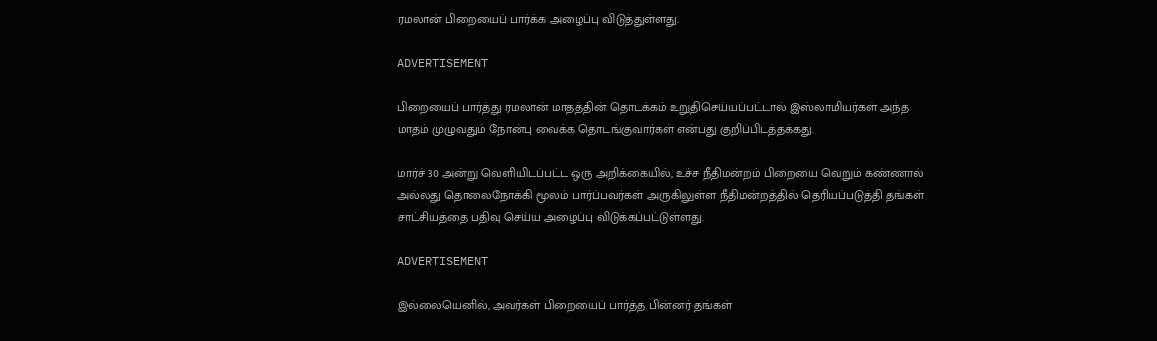ரமலான் பிறையைப் பார்க்க அழைப்பு விடுத்துள்ளது.

ADVERTISEMENT

பிறையைப் பார்த்து ரமலான் மாதத்தின் தொடக்கம் உறுதிசெய்யப்பட்டால் இஸ்லாமியர்கள் அந்த மாதம் முழுவதும் நோன்பு வைக்க தொடங்குவார்கள் என்பது குறிப்பிடத்தக்கது.

மார்ச் 30 அன்று வெளியிடப்பட்ட ஒரு அறிக்கையில், உச்ச நீதிமன்றம் பிறையை வெறும் கண்ணால் அல்லது தொலைநோக்கி மூலம் பார்ப்பவர்கள் அருகிலுள்ள நீதிமன்றத்தில் தெரியப்படுத்தி தங்கள் சாட்சியத்தை பதிவு செய்ய அழைப்பு விடுக்கப்பட்டுள்ளது.

ADVERTISEMENT

இல்லையெனில், அவர்கள் பிறையைப் பார்த்த பின்னர் தங்கள்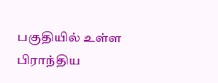பகுதியில் உள்ள பிராந்திய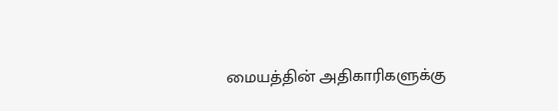மையத்தின் அதிகாரிகளுக்கு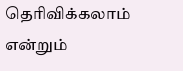தெரிவிக்கலாம் என்றும்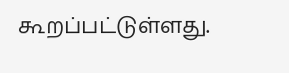கூறப்பட்டுள்ளது.